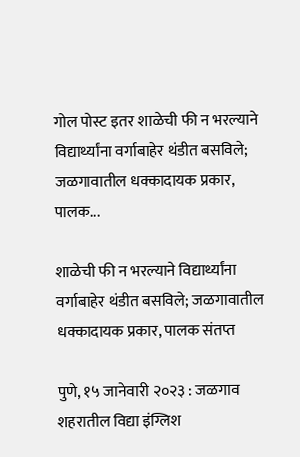गोल पोस्ट इतर शाळेची फी न भरल्याने विद्यार्थ्यांना वर्गाबाहेर थंडीत बसविले; जळगावातील धक्कादायक प्रकार, पालक...

शाळेची फी न भरल्याने विद्यार्थ्यांना वर्गाबाहेर थंडीत बसविले; जळगावातील धक्कादायक प्रकार, पालक संतप्त

पुणे, १५ जानेवारी २०२३ : जळगाव शहरातील विद्या इंग्लिश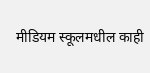मीडियम स्कूलमधील काही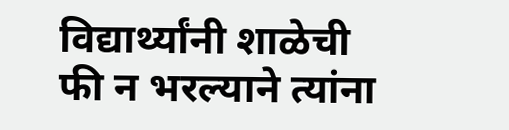विद्यार्थ्यांनी शाळेची फी न भरल्याने त्यांना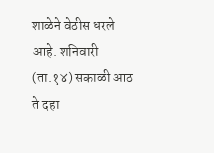शाळेने वेठीस धरले आहे. शनिवारी (ता.१४) सकाळी आठ ते दहा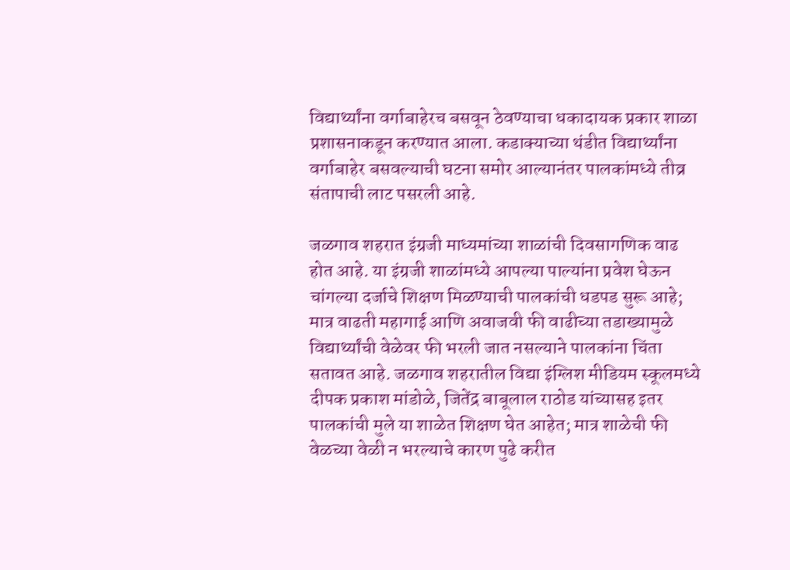विद्यार्थ्यांना वर्गाबाहेरच बसवून ठेवण्याचा धकादायक प्रकार शाळा प्रशासनाकडून करण्यात आला. कडाक्याच्या थंडीत विद्यार्थ्यांना वर्गाबाहेर बसवल्याची घटना समोर आल्यानंतर पालकांमध्ये तीव्र संतापाची लाट पसरली आहे.

जळगाव शहरात इंग्रजी माध्यमांच्या शाळांची दिवसागणिक वाढ होत आहे. या इंग्रजी शाळांमध्ये आपल्या पाल्यांना प्रवेश घेऊन चांगल्या दर्जाचे शिक्षण मिळण्याची पालकांची धडपड सुरू आहे; मात्र वाढती महागाई आणि अवाजवी फी वाढीच्या तडाख्यामुळे विद्यार्थ्यांची वेळेवर फी भरली जात नसल्याने पालकांना चिंता सतावत आहे. जळगाव शहरातील विद्या इंग्लिश मीडियम स्कूलमध्ये दीपक प्रकाश मांडोळे, जितेंद्र बाबूलाल राठोड यांच्यासह इतर पालकांची मुले या शाळेत शिक्षण घेत आहेत; मात्र शाळेची फी वेळच्या वेळी न भरल्याचे कारण पुढे करीत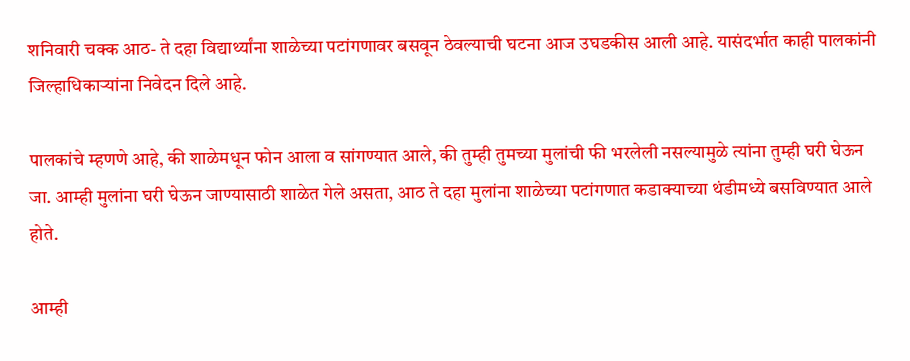शनिवारी चक्क आठ- ते दहा विद्यार्थ्यांना शाळेच्या पटांगणावर बसवून ठेवल्याची घटना आज उघडकीस आली आहे. यासंदर्भात काही पालकांनी जिल्हाधिकार्‍यांना निवेदन दिले आहे.

पालकांचे म्हणणे आहे, की शाळेमधून फोन आला व सांगण्यात आले, की तुम्ही तुमच्या मुलांची फी भरलेली नसल्यामुळे त्यांना तुम्ही घरी घेऊन जा. आम्ही मुलांना घरी घेऊन जाण्यासाठी शाळेत गेले असता, आठ ते दहा मुलांना शाळेच्या पटांगणात कडाक्याच्या थंडीमध्ये बसविण्यात आले होते.

आम्ही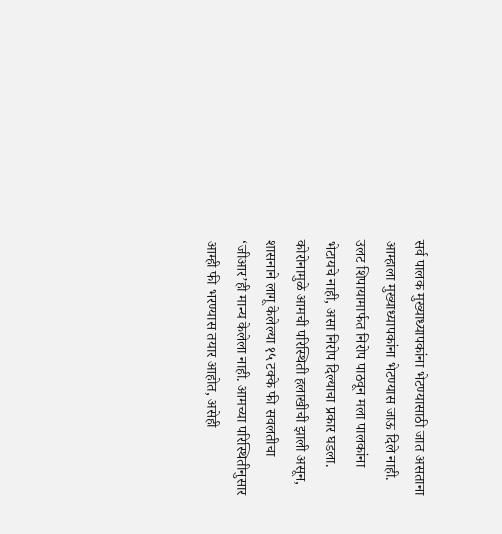सर्व पालक मुख्याध्यापकांना भेटण्यासाठी जात असताना आम्हाला मुख्याध्यापकांना भेटण्यास जाऊ दिले नाही. उलट शिपायामार्फत निरोप पाठवून मला पालकांना भेटायचे नाही, असा निरोप दिल्याचा प्रकार घडला. कोरोनामुळे आमची परिस्थिती हलाखीची झाली असून, शासनाने लागू केलेल्या १५ टक्के फी सवलतीचा ‘जीआर’ही मान्य केलेला नाही. आमच्या परिस्थितीनुसार आम्ही फी भरण्यास तयार आहोत, असेही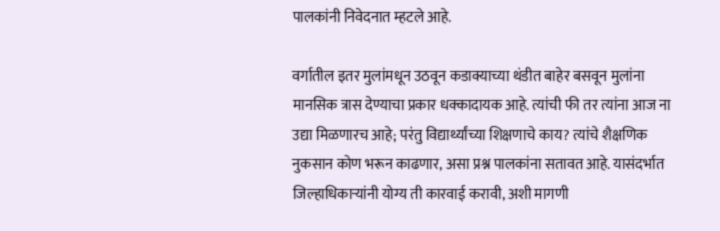पालकांनी निवेदनात म्हटले आहे.

वर्गातील इतर मुलांमधून उठवून कडाक्याच्या थंडीत बाहेर बसवून मुलांना मानसिक त्रास देण्याचा प्रकार धक्कादायक आहे. त्यांची फी तर त्यांना आज ना उद्या मिळणारच आहे; परंतु विद्यार्थ्यांच्या शिक्षणाचे काय? त्यांचे शैक्षणिक नुकसान कोण भरून काढणार, असा प्रश्न पालकांना सतावत आहे. यासंदर्भात जिल्हाधिकार्‍यांनी योग्य ती कारवाई करावी, अशी मागणी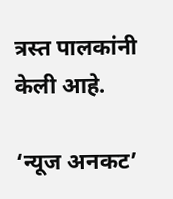त्रस्त पालकांनी केली आहे.

‘न्यूज अनकट’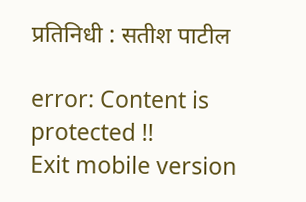प्रतिनिधी : सतीश पाटील

error: Content is protected !!
Exit mobile version